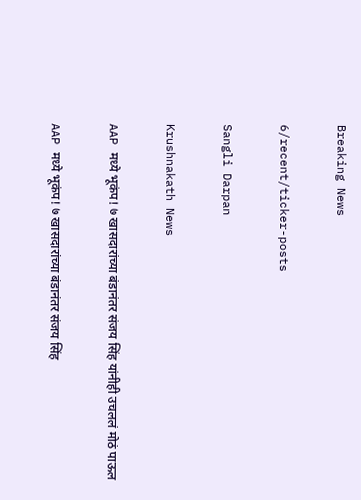Breaking News

6/recent/ticker-posts

Sangli Darpan

Krushnakath News

AAP मध्ये भूकंप! ७ खासदारांच्या बंडानंतर संजय सिंह यांनीही उचललं मोठं पाऊल

AAP मध्ये भूकंप! ७ खासदारांच्या बंडानंतर संजय सिंह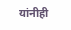यांनीही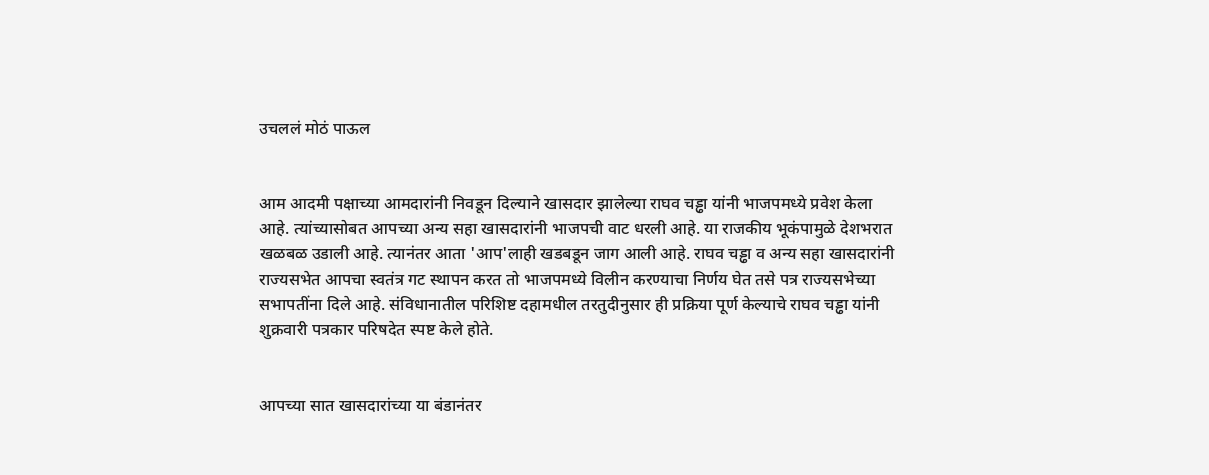उचललं मोठं पाऊल


आम आदमी पक्षाच्या आमदारांनी निवडून दिल्याने खासदार झालेल्या राघव चड्ढा यांनी भाजपमध्ये प्रवेश केला आहे. त्यांच्यासोबत आपच्या अन्य सहा खासदारांनी भाजपची वाट धरली आहे. या राजकीय भूकंपामुळे देशभरात खळबळ उडाली आहे. त्यानंतर आता 'आप'लाही खडबडून जाग आली आहे. राघव चड्ढा व अन्य सहा खासदारांनी राज्यसभेत आपचा स्वतंत्र गट स्थापन करत तो भाजपमध्ये विलीन करण्याचा निर्णय घेत तसे पत्र राज्यसभेच्या सभापतींना दिले आहे. संविधानातील परिशिष्ट दहामधील तरतुदीनुसार ही प्रक्रिया पूर्ण केल्याचे राघव चड्ढा यांनी शुक्रवारी पत्रकार परिषदेत स्पष्ट केले होते.


आपच्या सात खासदारांच्या या बंडानंतर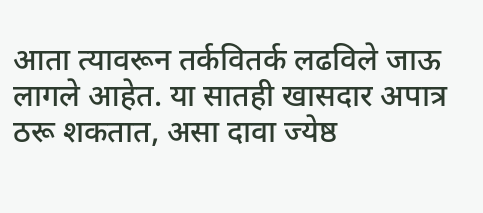आता त्यावरून तर्कवितर्क लढविले जाऊ लागले आहेत. या सातही खासदार अपात्र ठरू शकतात, असा दावा ज्येष्ठ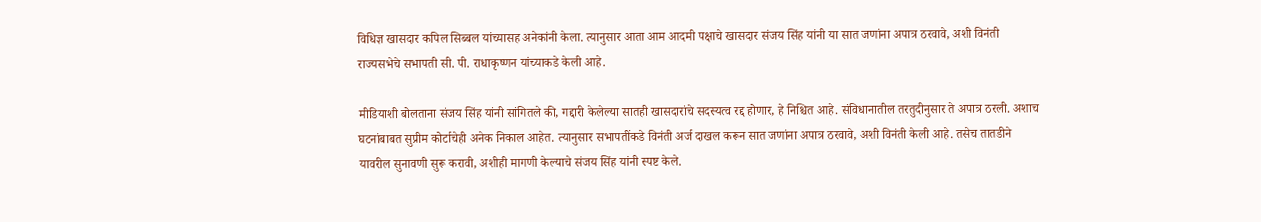विधिज्ञ खासदार कपिल सिब्बल यांच्यासह अनेकांनी केला. त्यानुसार आता आम आदमी पक्षाचे खासदार संजय सिंह यांनी या सात जणांना अपात्र ठरवावे, अशी विनंती राज्यसभेचे सभापती सी. पी. राधाकृष्णन यांच्याकडे केली आहे.

मीडियाशी बोलताना संजय सिंह यांनी सांगितले की, गद्दारी केलेल्या सातही खासदारांचे सदस्यत्व रद्द होणार, हे निश्चित आहे. संविधानातील तरतुदीनुसार ते अपात्र ठरली. अशाच घटनांबाबत सुप्रीम कोर्टाचेही अनेक निकाल आहेत. त्यानुसार सभापतींकडे विनंती अर्ज दाखल करून सात जणांना अपात्र ठरवावे, अशी विनंती केली आहे. तसेच तातडीने यावरील सुनावणी सुरू करावी, अशीही मागणी केल्याचे संजय सिंह यांनी स्पष्ट केले.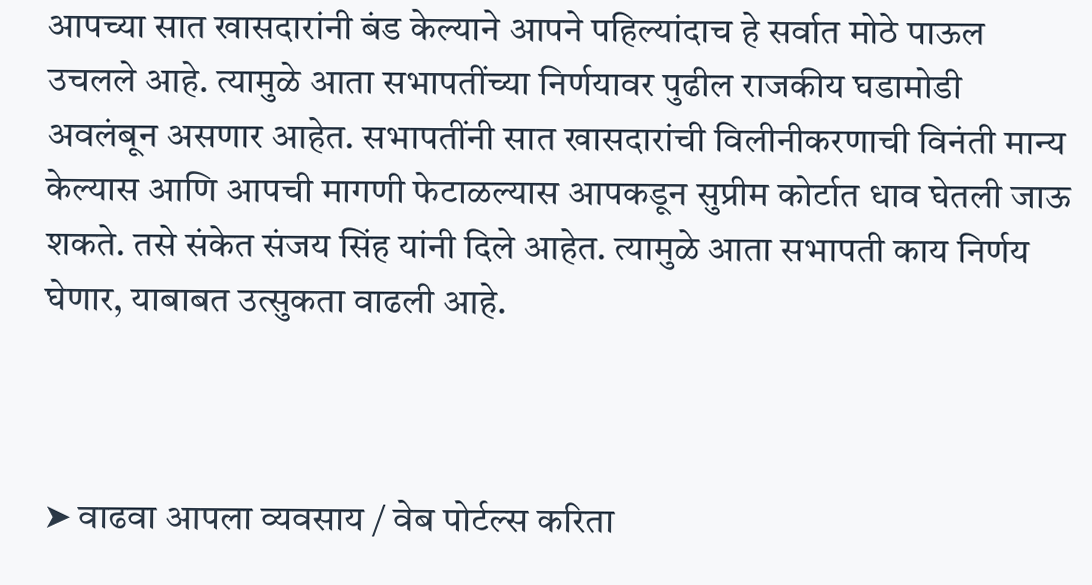आपच्या सात खासदारांनी बंड केल्याने आपने पहिल्यांदाच हे सर्वात मोठे पाऊल उचलले आहे. त्यामुळे आता सभापतींच्या निर्णयावर पुढील राजकीय घडामोडी अवलंबून असणार आहेत. सभापतींनी सात खासदारांची विलीनीकरणाची विनंती मान्य केल्यास आणि आपची मागणी फेटाळल्यास आपकडून सुप्रीम कोर्टात धाव घेतली जाऊ शकते. तसे संकेत संजय सिंह यांनी दिले आहेत. त्यामुळे आता सभापती काय निर्णय घेणार, याबाबत उत्सुकता वाढली आहे.



➤ वाढवा आपला व्यवसाय / वेब पोर्टल्स करिता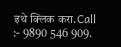इथे क्लिक करा.Call :- 9890 546 909.